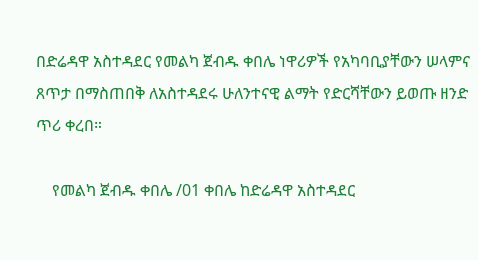በድሬዳዋ አስተዳደር የመልካ ጀብዱ ቀበሌ ነዋሪዎች የአካባቢያቸውን ሠላምና ጸጥታ በማስጠበቅ ለአስተዳደሩ ሁለንተናዊ ልማት የድርሻቸውን ይወጡ ዘንድ ጥሪ ቀረበ።

    የመልካ ጀብዱ ቀበሌ /01 ቀበሌ ከድሬዳዋ አስተዳደር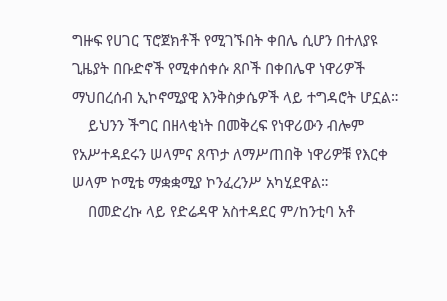ግዙፍ የሀገር ፕሮጀክቶች የሚገኙበት ቀበሌ ሲሆን በተለያዩ ጊዜያት በቡድኖች የሚቀሰቀሱ ጸቦች በቀበሌዋ ነዋሪዎች ማህበረሰብ ኢኮኖሚያዊ እንቅስቃሴዎች ላይ ተግዳሮት ሆኗል።
    ይህንን ችግር በዘላቂነት በመቅረፍ የነዋሪውን ብሎም የአሥተዳደሩን ሠላምና ጸጥታ ለማሥጠበቅ ነዋሪዎቹ የእርቀ ሠላም ኮሚቴ ማቋቋሚያ ኮንፈረንሥ አካሂደዋል።
    በመድረኩ ላይ የድሬዳዋ አስተዳደር ም/ከንቲባ አቶ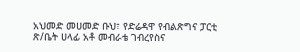አህመድ መሀመድ ቡህ፣ የድሬዳዋ የብልጽግና ፓርቲ ጽ/ቤት ሀላፊ አቶ መብራቴ ገብረየስና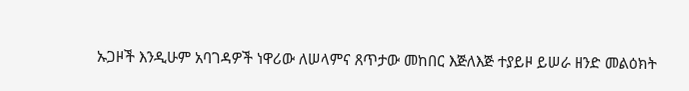ኡጋዞች እንዲሁም አባገዳዎች ነዋሪው ለሠላምና ጸጥታው መከበር እጅለእጅ ተያይዞ ይሠራ ዘንድ መልዕክት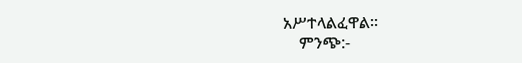አሥተላልፈዋል።
    ምንጭ:-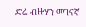ድሬ ብዙሃን መገናኛ